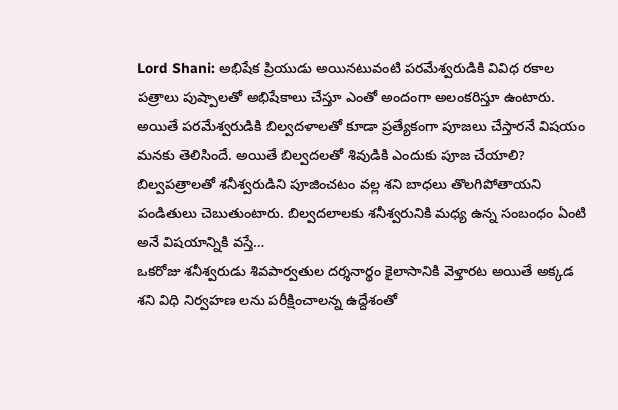Lord Shani: అభిషేక ప్రియుడు అయినటువంటి పరమేశ్వరుడికి వివిధ రకాల పత్రాలు పుష్పాలతో అభిషేకాలు చేస్తూ ఎంతో అందంగా అలంకరిస్తూ ఉంటారు. అయితే పరమేశ్వరుడికి బిల్వదళాలతో కూడా ప్రత్యేకంగా పూజలు చేస్తారనే విషయం మనకు తెలిసిందే. అయితే బిల్వదలతో శివుడికి ఎందుకు పూజ చేయాలి? బిల్వపత్రాలతో శనీశ్వరుడిని పూజించటం వల్ల శని బాధలు తొలగిపోతాయని పండితులు చెబుతుంటారు. బిల్వదలాలకు శనీశ్వరునికి మధ్య ఉన్న సంబంధం ఏంటి అనే విషయాన్నికి వస్తే…
ఒకరోజు శనీశ్వరుడు శివపార్వతుల దర్శనార్థం కైలాసానికి వెళ్తారట అయితే అక్కడ శని విధి నిర్వహణ లను పరీక్షించాలన్న ఉద్దేశంతో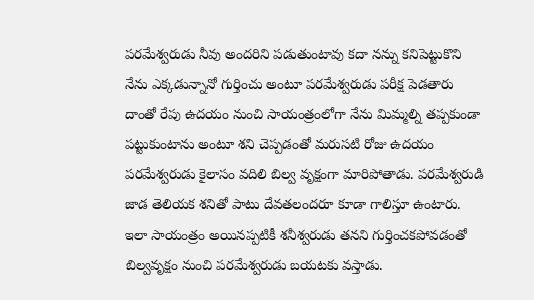పరమేశ్వరుడు నీవు అందరిని పడుతుంటావు కదా నన్ను కనిపెట్టుకొని నేను ఎక్కడున్నానో గుర్తించు అంటూ పరమేశ్వరుడు పరీక్ష పెడతారు దాంతో రేపు ఉదయం నుంచి సాయంత్రంలోగా నేను మిమ్మల్ని తప్పకుండా పట్టుకుంటాను అంటూ శని చెప్పడంతో మరుసటి రోజు ఉదయం పరమేశ్వరుడు కైలాసం వదిలి బిల్వ వృక్షంగా మారిపోతాడు. పరమేశ్వరుడి జాడ తెలియక శనితో పాటు దేవతలందరూ కూడా గాలిస్తూ ఉంటారు.
ఇలా సాయంత్రం అయినప్పటికీ శనీశ్వరుడు తనని గుర్తించకపోవడంతో బిల్వవృక్షం నుంచి పరమేశ్వరుడు బయటకు వస్తాడు.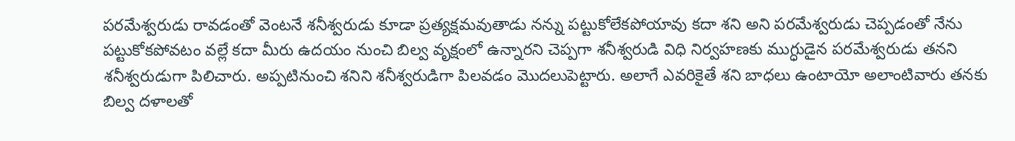పరమేశ్వరుడు రావడంతో వెంటనే శనీశ్వరుడు కూడా ప్రత్యక్షమవుతాడు నన్ను పట్టుకోలేకపోయావు కదా శని అని పరమేశ్వరుడు చెప్పడంతో నేను పట్టుకోకపోవటం వల్లే కదా మీరు ఉదయం నుంచి బిల్వ వృక్షంలో ఉన్నారని చెప్పగా శనీశ్వరుడి విధి నిర్వహణకు ముగ్ధుడైన పరమేశ్వరుడు తనని శనీశ్వరుడుగా పిలిచారు. అప్పటినుంచి శనిని శనీశ్వరుడిగా పిలవడం మొదలుపెట్టారు. అలాగే ఎవరికైతే శని బాధలు ఉంటాయో అలాంటివారు తనకు బిల్వ దళాలతో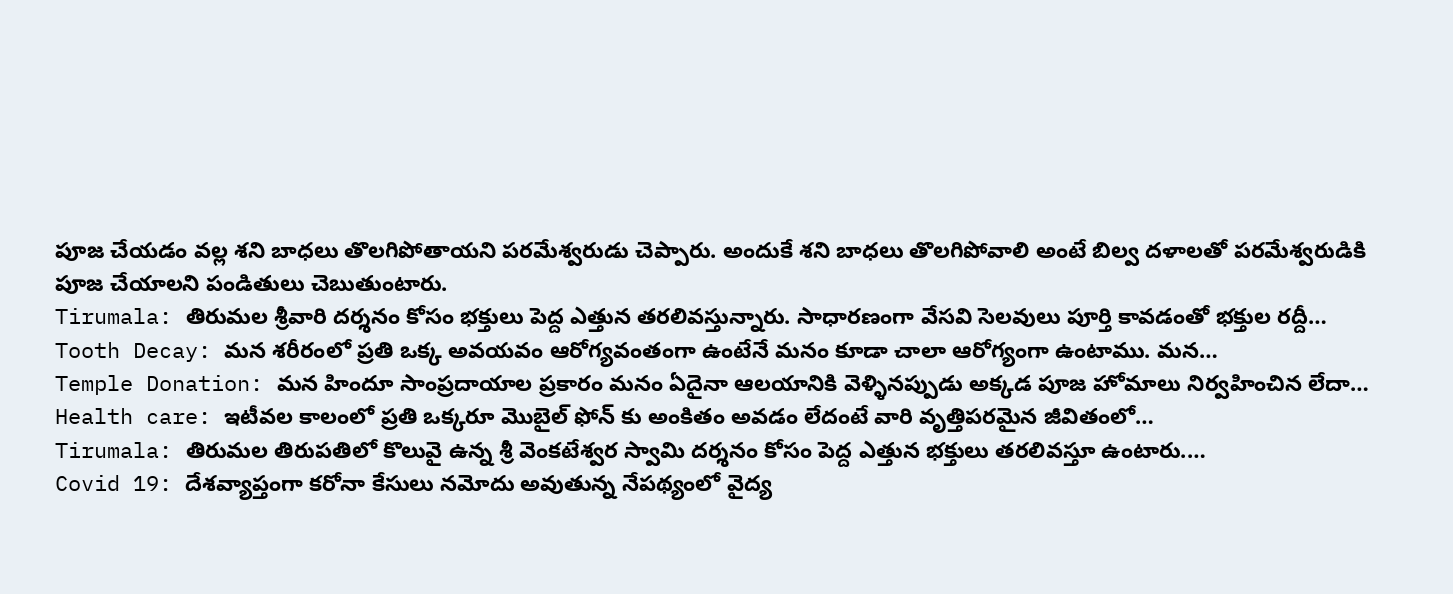పూజ చేయడం వల్ల శని బాధలు తొలగిపోతాయని పరమేశ్వరుడు చెప్పారు. అందుకే శని బాధలు తొలగిపోవాలి అంటే బిల్వ దళాలతో పరమేశ్వరుడికి పూజ చేయాలని పండితులు చెబుతుంటారు.
Tirumala: తిరుమల శ్రీవారి దర్శనం కోసం భక్తులు పెద్ద ఎత్తున తరలివస్తున్నారు. సాధారణంగా వేసవి సెలవులు పూర్తి కావడంతో భక్తుల రద్దీ…
Tooth Decay: మన శరీరంలో ప్రతి ఒక్క అవయవం ఆరోగ్యవంతంగా ఉంటేనే మనం కూడా చాలా ఆరోగ్యంగా ఉంటాము. మన…
Temple Donation: మన హిందూ సాంప్రదాయాల ప్రకారం మనం ఏదైనా ఆలయానికి వెళ్ళినప్పుడు అక్కడ పూజ హోమాలు నిర్వహించిన లేదా…
Health care: ఇటీవల కాలంలో ప్రతి ఒక్కరూ మొబైల్ ఫోన్ కు అంకితం అవడం లేదంటే వారి వృత్తిపరమైన జీవితంలో…
Tirumala: తిరుమల తిరుపతిలో కొలువై ఉన్న శ్రీ వెంకటేశ్వర స్వామి దర్శనం కోసం పెద్ద ఎత్తున భక్తులు తరలివస్తూ ఉంటారు.…
Covid 19: దేశవ్యాప్తంగా కరోనా కేసులు నమోదు అవుతున్న నేపథ్యంలో వైద్య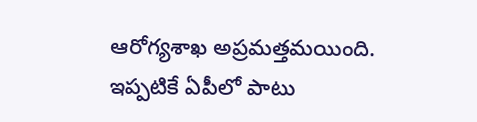ఆరోగ్యశాఖ అప్రమత్తమయింది. ఇప్పటికే ఏపీలో పాటు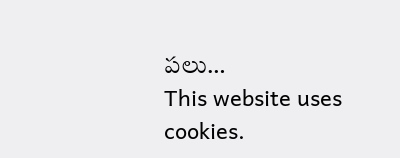పలు…
This website uses cookies.